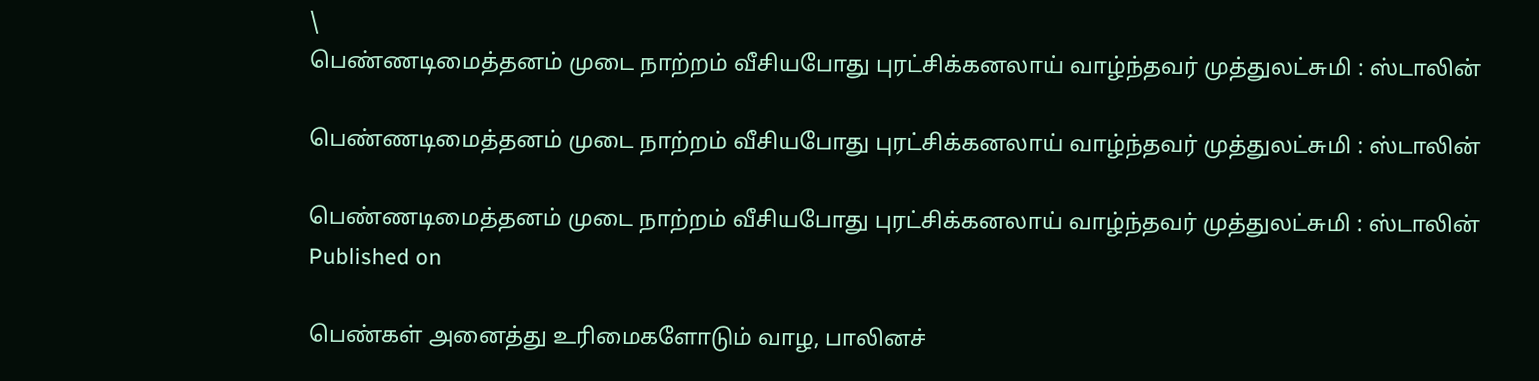\
பெண்ணடிமைத்தனம் முடை நாற்றம் வீசியபோது புரட்சிக்கனலாய் வாழ்ந்தவர் முத்துலட்சுமி : ஸ்டாலின்

பெண்ணடிமைத்தனம் முடை நாற்றம் வீசியபோது புரட்சிக்கனலாய் வாழ்ந்தவர் முத்துலட்சுமி : ஸ்டாலின்

பெண்ணடிமைத்தனம் முடை நாற்றம் வீசியபோது புரட்சிக்கனலாய் வாழ்ந்தவர் முத்துலட்சுமி : ஸ்டாலின்
Published on

பெண்கள் அனைத்து உரிமைகளோடும் வாழ, பாலினச்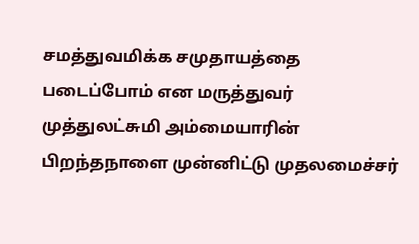சமத்துவமிக்க சமுதாயத்தை படைப்போம் என மருத்துவர் முத்துலட்சுமி அம்மையாரின் பிறந்தநாளை முன்னிட்டு முதலமைச்சர்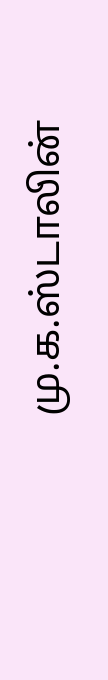மு.க.ஸ்டாலின்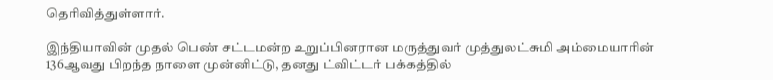தெரிவித்துள்ளார்.

இந்தியாவின் முதல் பெண் சட்டமன்ற உறுப்பினரான மருத்துவர் முத்துலட்சுமி அம்மையாரின் 136ஆவது பிறந்த நாளை முன்னிட்டு, தனது ட்விட்டர் பக்கத்தில்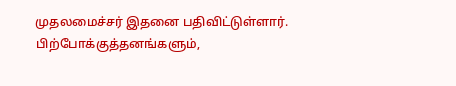முதலமைச்சர் இதனை பதிவிட்டுள்ளார். பிற்போக்குத்தனங்களும்,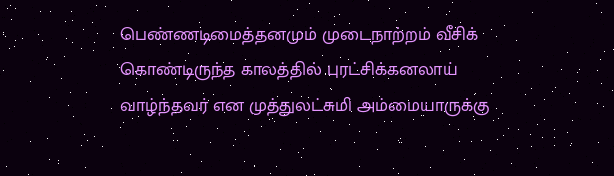பெண்ணடிமைத்தனமும் முடைநாற்றம் வீசிக் கொண்டிருந்த காலத்தில் புரட்சிக்கனலாய் வாழ்ந்தவர் என முத்துலட்சுமி அம்மையாருக்கு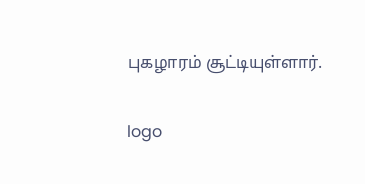புகழாரம் சூட்டியுள்ளார்.

logo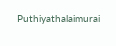Puthiyathalaimurai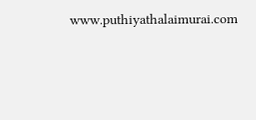www.puthiyathalaimurai.com